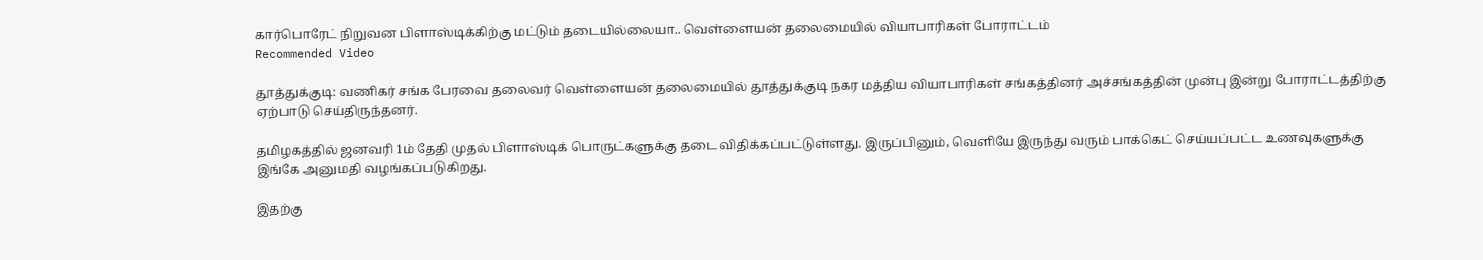கார்பொரேட் நிறுவன பிளாஸ்டிக்கிற்கு மட்டும் தடையில்லையா.. வெள்ளையன் தலைமையில் வியாபாரிகள் போராட்டம்
Recommended Video

தூத்துக்குடி: வணிகர் சங்க பேரவை தலைவர் வெள்ளையன் தலைமையில் தூத்துக்குடி நகர மத்திய வியாபாரிகள் சங்கத்தினர் அச்சங்கத்தின் முன்பு இன்று போராட்டத்திற்கு ஏற்பாடு செய்திருந்தனர்.

தமிழகத்தில் ஜனவரி 1ம் தேதி முதல் பிளாஸ்டிக் பொருட்களுக்கு தடை விதிக்கப்பட்டுள்ளது. இருப்பினும், வெளியே இருந்து வரும் பாக்கெட் செய்யப்பட்ட உணவுகளுக்கு இங்கே அனுமதி வழங்கப்படுகிறது.

இதற்கு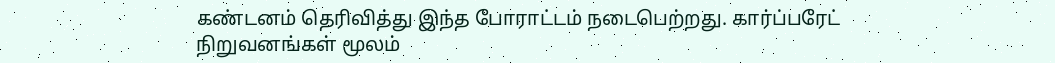கண்டனம் தெரிவித்து இந்த போராட்டம் நடைபெற்றது. கார்ப்பரேட் நிறுவனங்கள் மூலம்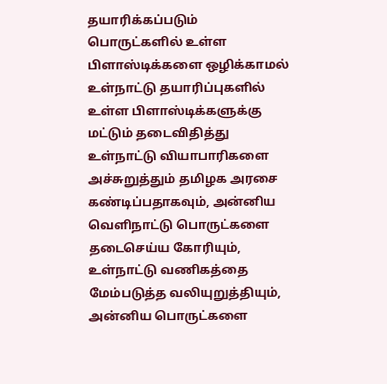தயாரிக்கப்படும் பொருட்களில் உள்ள பிளாஸ்டிக்களை ஒழிக்காமல் உள்நாட்டு தயாரிப்புகளில் உள்ள பிளாஸ்டிக்களுக்கு மட்டும் தடைவிதித்து உள்நாட்டு வியாபாரிகளை அச்சுறுத்தும் தமிழக அரசை கண்டிப்பதாகவும், அன்னிய வெளிநாட்டு பொருட்களை தடைசெய்ய கோரியும், உள்நாட்டு வணிகத்தை மேம்படுத்த வலியுறுத்தியும், அன்னிய பொருட்களை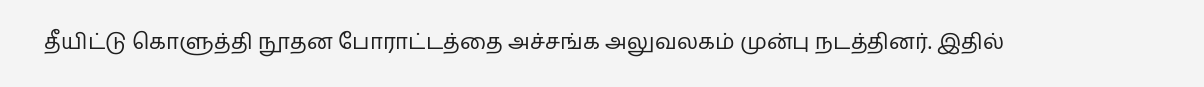தீயிட்டு கொளுத்தி நூதன போராட்டத்தை அச்சங்க அலுவலகம் முன்பு நடத்தினர். இதில்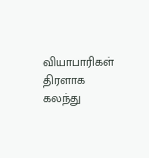வியாபாரிகள் திரளாக கலந்து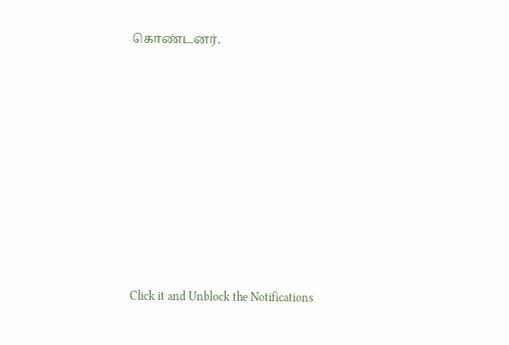கொண்டனர்.












Click it and Unblock the Notifications